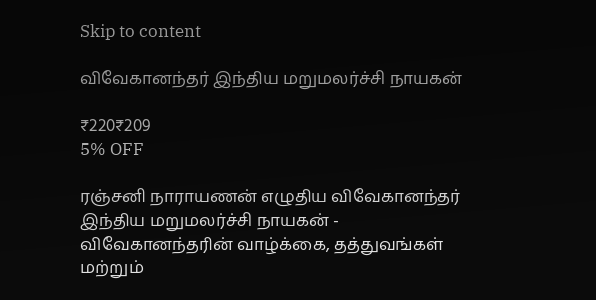Skip to content

விவேகானந்தர் இந்திய மறுமலர்ச்சி நாயகன்

₹220₹209
5% OFF

ரஞ்சனி நாராயணன் எழுதிய விவேகானந்தர் இந்திய மறுமலர்ச்சி நாயகன் - விவேகானந்தரின் வாழ்க்கை, தத்துவங்கள் மற்றும்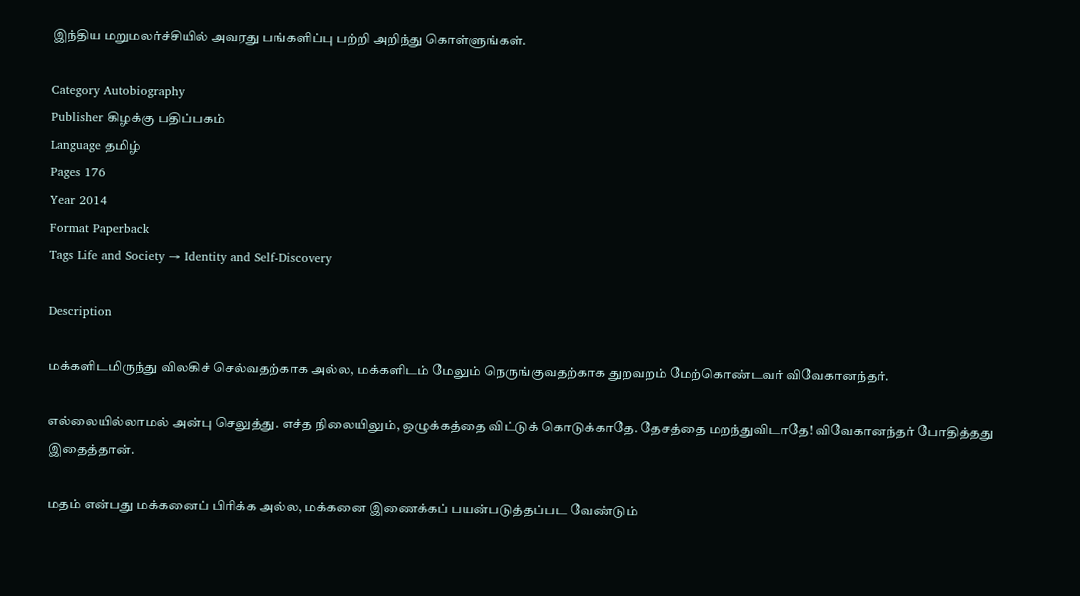இந்திய மறுமலர்ச்சியில் அவரது பங்களிப்பு பற்றி அறிந்து கொள்ளுங்கள்.

Category Autobiography
Publisher கிழக்கு பதிப்பகம்
Language தமிழ்
Pages 176
Year 2014
Format Paperback
Tags Life and Society → Identity and Self-Discovery

Description

மக்களிடமிருந்து விலகிச் செல்வதற்காக அல்ல, மக்களிடம் மேலும் நெருங்குவதற்காக துறவறம் மேற்கொண்டவர் விவேகானந்தர்.

எல்லையில்லாமல் அன்பு செலுத்து. எச்த நிலையிலும், ஒழுக்கத்தை விட்டுக் கொடுக்காதே. தேசத்தை மறந்துவிடாதே! விவேகானந்தர் போதித்தது இதைத்தான்.

மதம் என்பது மக்கனைப் பிரிக்க அல்ல, மக்கனை இணைக்கப் பயன்படுத்தப்பட வேண்டும்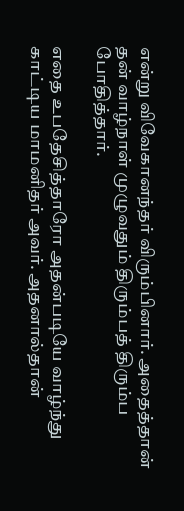என்று விவேகானந்தர் விரும்பினார். அதைத்தான் தன் வாழ்நாள் முழுவதும் திரும்பத் திரும்ப போதித்தார்.

எதை உபதேசித்தாரோ அதன்படியே வாழ்ந்து காட்டிய மாமனிதர் அவர். அதனால்தான்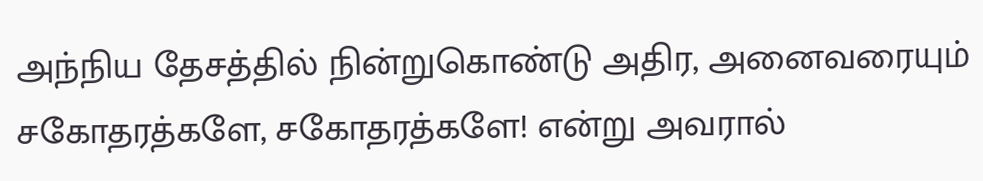அந்நிய தேசத்தில் நின்றுகொண்டு அதிர, அனைவரையும் சகோதரத்களே, சகோதரத்களே! என்று அவரால்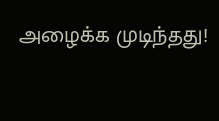அழைக்க முடிந்தது!